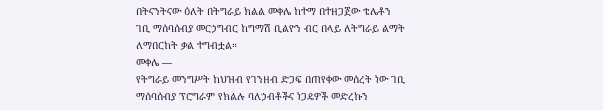በትናንትናው ዕለት በትግራይ ክልል መቀሌ ከተማ በተዘጋጀው ቴሌቶን ገቢ ማሰባሰብያ መርኃግብር ከግማሽ ቢልዮን ብር በላይ ለትግራይ ልማት ለማበርከት ቃል ተግብቷል።
መቀሌ —
የትግራይ መንግሥት ከህዝብ የገንዘብ ድጋፍ በጠየቀው መሰረት ነው ገቢ ማሰባሰብያ ፕሮግራም የክልሉ ባለኃብቶችና ነጋዴዎች መድረኩን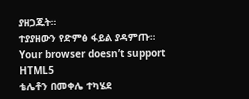ያዘጋጁት።
ተያያዘውን የድምፅ ፋይል ያዳምጡ።
Your browser doesn’t support HTML5
ቴሌቶን በመቀሌ ተካሄደ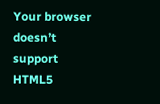Your browser doesn’t support HTML5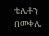ቴሌቶን በመቀሌ